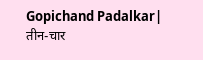Gopichand Padalkar| तीन-चार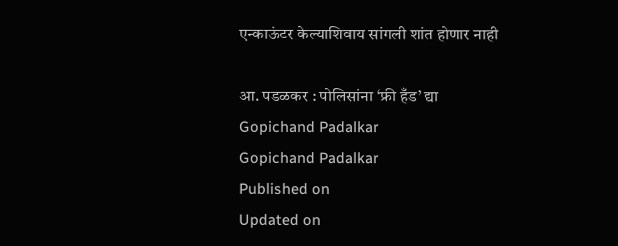एन्काऊंटर केल्याशिवाय सांगली शांत होणार नाही

आ. पडळकर : पोलिसांना ‘फ्री हँड’ द्या
Gopichand Padalkar
Gopichand Padalkar
Published on
Updated on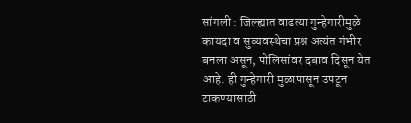सांगली : जिल्ह्यात वाढत्या गुन्हेगारीमुळे कायदा व सुव्यवस्थेचा प्रश्न अत्यंत गंभीर बनला असून, पोलिसांवर दबाव दिसून येत आहे. ही गुन्हेगारी मुळापासून उपटून टाकण्यासाठी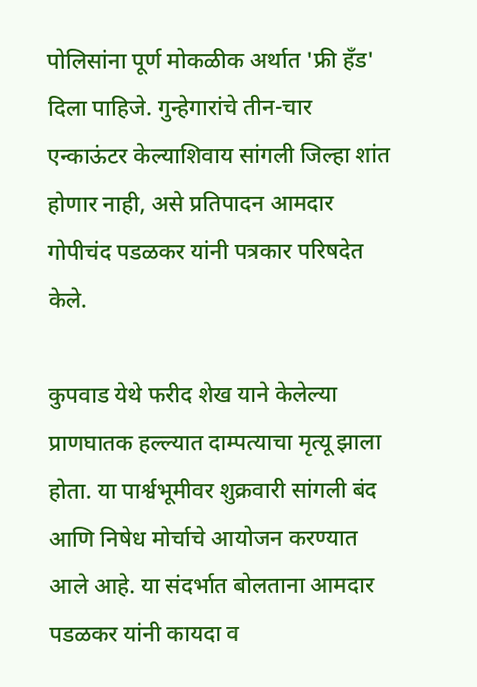पोलिसांना पूर्ण मोकळीक अर्थात 'फ्री हँड' दिला पाहिजे. गुन्हेगारांचे तीन-चार एन्काऊंटर केल्याशिवाय सांगली जिल्हा शांत होणार नाही, असे प्रतिपादन आमदार गोपीचंद पडळकर यांनी पत्रकार परिषदेत केले.

कुपवाड येथे फरीद शेख याने केलेल्या प्राणघातक हल्ल्यात दाम्पत्याचा मृत्यू झाला होता. या पार्श्वभूमीवर शुक्रवारी सांगली बंद आणि निषेध मोर्चाचे आयोजन करण्यात आले आहे. या संदर्भात बोलताना आमदार पडळकर यांनी कायदा व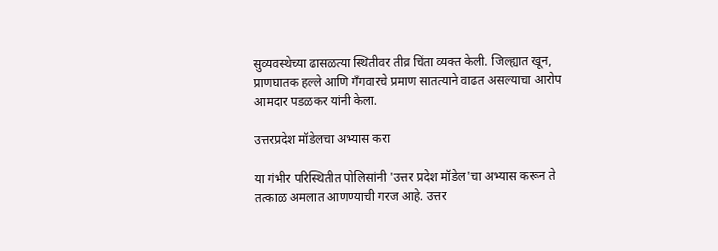सुव्यवस्थेच्या ढासळत्या स्थितीवर तीव्र चिंता व्यक्त केली. जिल्ह्यात खून, प्राणघातक हल्ले आणि गँगवारचे प्रमाण सातत्याने वाढत असल्याचा आरोप आमदार पडळकर यांनी केला.

उत्तरप्रदेश मॉडेलचा अभ्यास करा

या गंभीर परिस्थितीत पोलिसांनी 'उत्तर प्रदेश मॉडेल'चा अभ्यास करून ते तत्काळ अमलात आणण्याची गरज आहे. उत्तर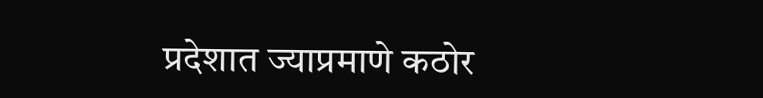प्रदेशात ज्याप्रमाणे कठोर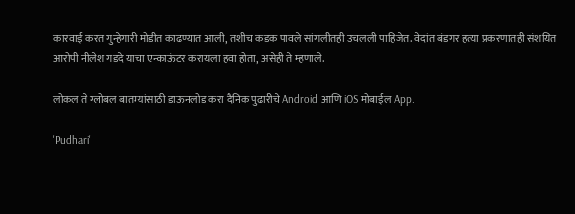कारवाई करत गुन्हेगारी मोडीत काढण्यात आली, तशीच कडक पावले सांगलीतही उचलली पाहिजेत. वेदांत बंडगर हत्या प्रकरणातही संशयित आरोपी नीलेश गडदे याचा एन्काऊंटर करायला हवा होता, असेही ते म्हणाले.

लोकल ते ग्लोबल बातम्यांसाठी डाऊनलोड करा दैनिक पुढारीचे Android आणि iOS मोबाईल App.

'Pudhari'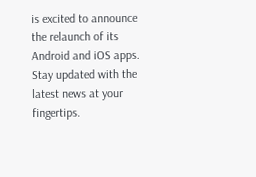is excited to announce the relaunch of its Android and iOS apps. Stay updated with the latest news at your fingertips.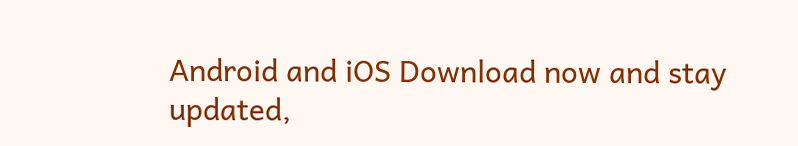Android and iOS Download now and stay updated,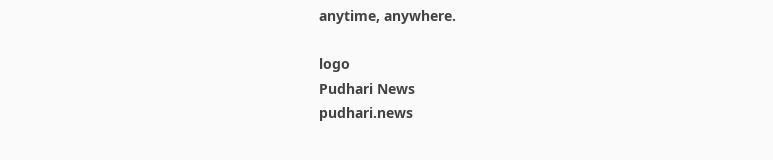anytime, anywhere.

logo
Pudhari News
pudhari.news